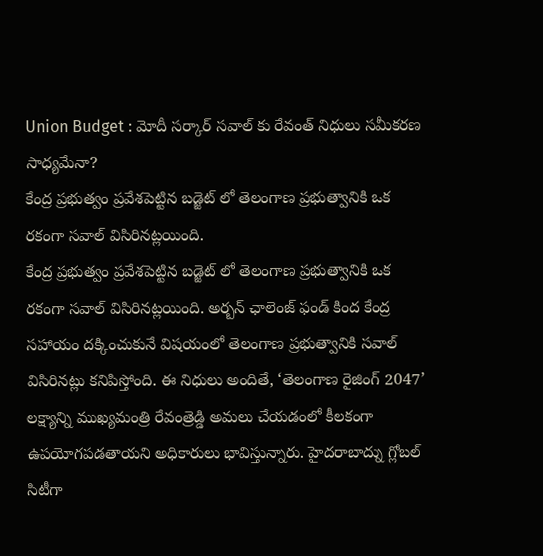Union Budget : మోదీ సర్కార్ సవాల్ కు రేవంత్ నిధులు సమీకరణ సాధ్యమేనా?
కేంద్ర ప్రభుత్వం ప్రవేశపెట్టిన బడ్జెట్ లో తెలంగాణ ప్రభుత్వానికి ఒక రకంగా సవాల్ విసిరినట్లయింది.
కేంద్ర ప్రభుత్వం ప్రవేశపెట్టిన బడ్జెట్ లో తెలంగాణ ప్రభుత్వానికి ఒక రకంగా సవాల్ విసిరినట్లయింది. అర్బన్ ఛాలెంజ్ ఫండ్ కింద కేంద్ర సహాయం దక్కించుకునే విషయంలో తెలంగాణ ప్రభుత్వానికి సవాల్ విసిరినట్లు కనిపిస్తోంది. ఈ నిధులు అందితే, ‘తెలంగాణ రైజింగ్ 2047’ లక్ష్యాన్ని ముఖ్యమంత్రి రేవంత్రెడ్డి అమలు చేయడంలో కీలకంగా ఉపయోగపడతాయని అధికారులు భావిస్తున్నారు. హైదరాబాద్ను గ్లోబల్ సిటీగా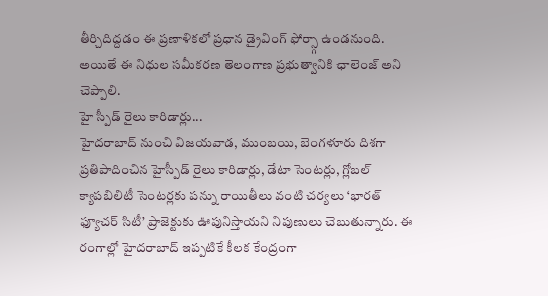తీర్చిదిద్దడం ఈ ప్రణాళికలో ప్రధాన డ్రైవింగ్ ఫోర్స్గా ఉండనుంది. అయితే ఈ నిధుల సమీకరణ తెలంగాణ ప్రభుత్వానికి ఛాలెంజ్ అని చెప్పాలి.
హై స్పీడ్ రైలు కారిడార్లు...
హైదరాబాద్ నుంచి విజయవాడ, ముంబయి, బెంగళూరు దిశగా ప్రతిపాదించిన హైస్పీడ్ రైలు కారిడార్లు, డేటా సెంటర్లు, గ్లోబల్ క్యాపబిలిటీ సెంటర్లకు పన్ను రాయితీలు వంటి చర్యలు ‘భారత్ ఫ్యూచర్ సిటీ’ ప్రాజెక్టుకు ఊపునిస్తాయని నిపుణులు చెబుతున్నారు. ఈ రంగాల్లో హైదరాబాద్ ఇప్పటికే కీలక కేంద్రంగా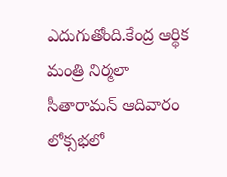ఎదుగుతోంది.కేంద్ర ఆర్థిక మంత్రి నిర్మలా సీతారామన్ ఆదివారం లోక్సభలో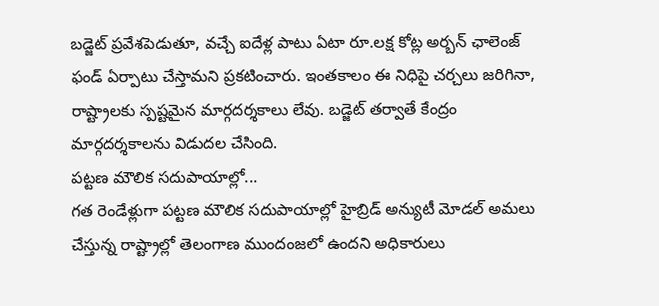బడ్జెట్ ప్రవేశపెడుతూ, వచ్చే ఐదేళ్ల పాటు ఏటా రూ.లక్ష కోట్ల అర్బన్ ఛాలెంజ్ ఫండ్ ఏర్పాటు చేస్తామని ప్రకటించారు. ఇంతకాలం ఈ నిధిపై చర్చలు జరిగినా, రాష్ట్రాలకు స్పష్టమైన మార్గదర్శకాలు లేవు. బడ్జెట్ తర్వాతే కేంద్రం మార్గదర్శకాలను విడుదల చేసింది.
పట్టణ మౌలిక సదుపాయాల్లో...
గత రెండేళ్లుగా పట్టణ మౌలిక సదుపాయాల్లో హైబ్రిడ్ అన్యుటీ మోడల్ అమలు చేస్తున్న రాష్ట్రాల్లో తెలంగాణ ముందంజలో ఉందని అధికారులు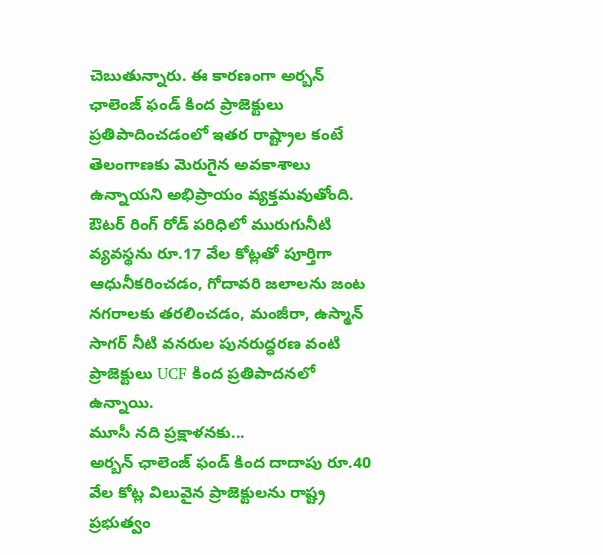చెబుతున్నారు. ఈ కారణంగా అర్బన్ ఛాలెంజ్ ఫండ్ కింద ప్రాజెక్టులు ప్రతిపాదించడంలో ఇతర రాష్ట్రాల కంటే తెలంగాణకు మెరుగైన అవకాశాలు ఉన్నాయని అభిప్రాయం వ్యక్తమవుతోంది. ఔటర్ రింగ్ రోడ్ పరిధిలో మురుగునీటి వ్యవస్థను రూ.17 వేల కోట్లతో పూర్తిగా ఆధునీకరించడం, గోదావరి జలాలను జంట నగరాలకు తరలించడం, మంజీరా, ఉస్మాన్ సాగర్ నీటి వనరుల పునరుద్ధరణ వంటి ప్రాజెక్టులు UCF కింద ప్రతిపాదనలో ఉన్నాయి.
మూసీ నది ప్రక్షాళనకు...
అర్బన్ ఛాలెంజ్ ఫండ్ కింద దాదాపు రూ.40 వేల కోట్ల విలువైన ప్రాజెక్టులను రాష్ట్ర ప్రభుత్వం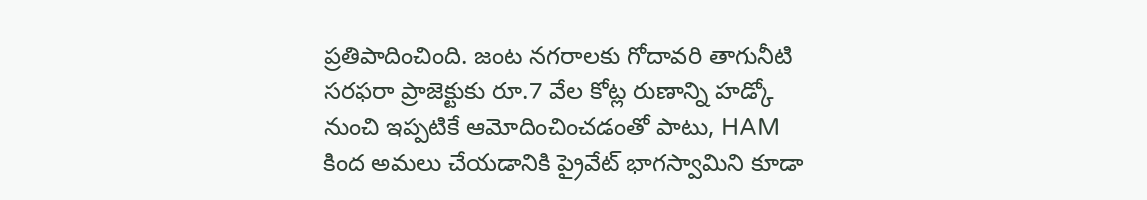ప్రతిపాదించింది. జంట నగరాలకు గోదావరి తాగునీటి సరఫరా ప్రాజెక్టుకు రూ.7 వేల కోట్ల రుణాన్ని హడ్కో నుంచి ఇప్పటికే ఆమోదించించడంతో పాటు, HAM కింద అమలు చేయడానికి ప్రైవేట్ భాగస్వామిని కూడా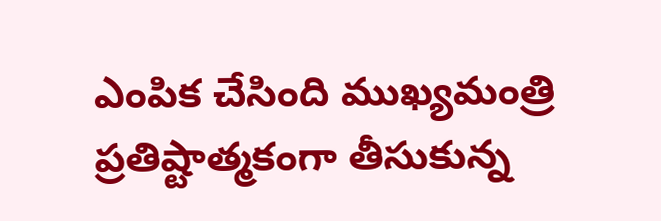ఎంపిక చేసింది ముఖ్యమంత్రి ప్రతిష్టాత్మకంగా తీసుకున్న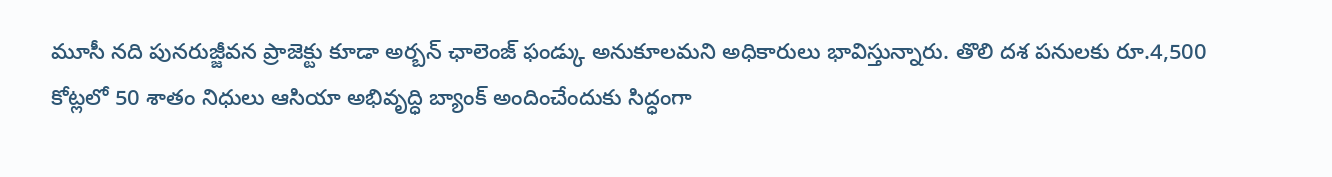మూసీ నది పునరుజ్జీవన ప్రాజెక్టు కూడా అర్బన్ ఛాలెంజ్ ఫండ్కు అనుకూలమని అధికారులు భావిస్తున్నారు. తొలి దశ పనులకు రూ.4,500 కోట్లలో 50 శాతం నిధులు ఆసియా అభివృద్ధి బ్యాంక్ అందించేందుకు సిద్ధంగా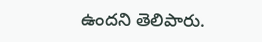ఉందని తెలిపారు.